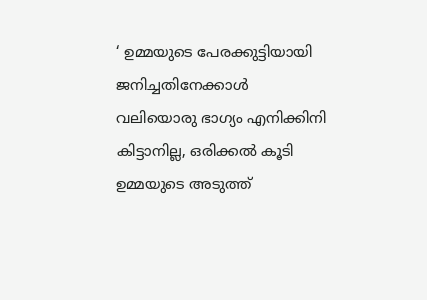‘ ഉമ്മയുടെ പേരക്കുട്ടിയായി ജനിച്ചതിനേക്കാൾ വലിയൊരു ഭാഗ്യം എനിക്കിനി കിട്ടാനില്ല, ഒരിക്കൽ കൂടി ഉമ്മയുടെ അടുത്ത്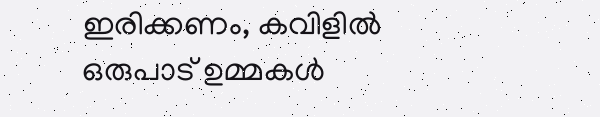ഇരിക്കണം, കവിളില്‍ ഒരുപാട് ഉമ്മകള്‍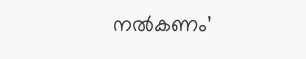നല്‍കണം’